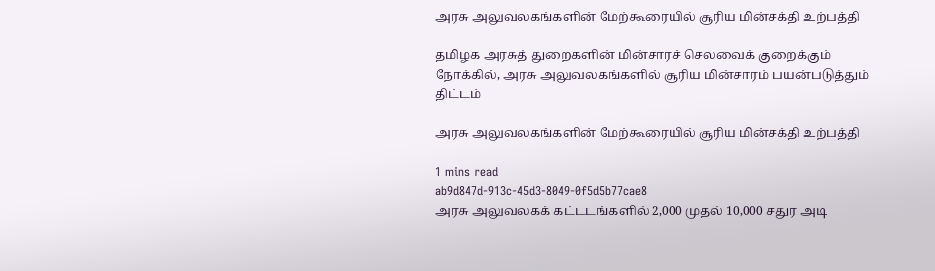அரசு அலுவலகங்களின் மேற்கூரையில் சூரிய மின்சக்தி உற்பத்தி

தமிழக அரசுத் துறைகளின் மின்சாரச் செலவைக் குறைக்கும் நோக்கில், அரசு அலுவலகங்களில் சூரிய மின்சாரம் பயன்படுத்தும் திட்டம்

அரசு அலுவலகங்களின் மேற்கூரையில் சூரிய மின்சக்தி உற்பத்தி

1 mins read
ab9d847d-913c-45d3-8049-0f5d5b77cae8
அரசு அலுவலகக் கட்டடங்களில் 2,000 முதல் 10,000 சதுர அடி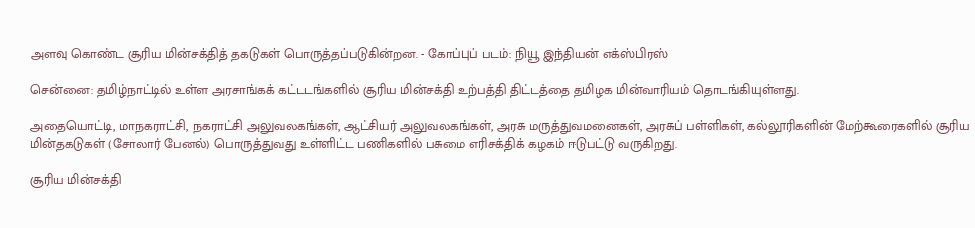அளவு கொண்ட சூரிய மின்சக்தித் தகடுகள் பொருத்தப்படுகின்றன. - கோப்புப் படம்: நியூ இந்தியன் எக்ஸ்பிரஸ்

சென்னை: தமிழ்நாட்டில் உள்ள அரசாங்கக் கட்டடங்களில் சூரிய மின்சக்தி உற்பத்தி திட்டத்தை தமிழக மின்வாரியம் தொடங்கியுள்ளது.

அதையொட்டி, மாநகராட்சி, நகராட்சி அலுவலகங்கள், ஆட்சியர் அலுவலகங்கள், அரசு மருத்துவமனைகள், அரசுப் பள்ளிகள், கல்லூரிகளின் மேற்கூரைகளில் சூரிய மின்தகடுகள் (சோலார் பேனல்) பொருத்துவது உள்ளிட்ட பணிகளில் பசுமை எரிசக்திக் கழகம் ஈடுபட்டு வருகிறது.

சூரிய மின்சக்தி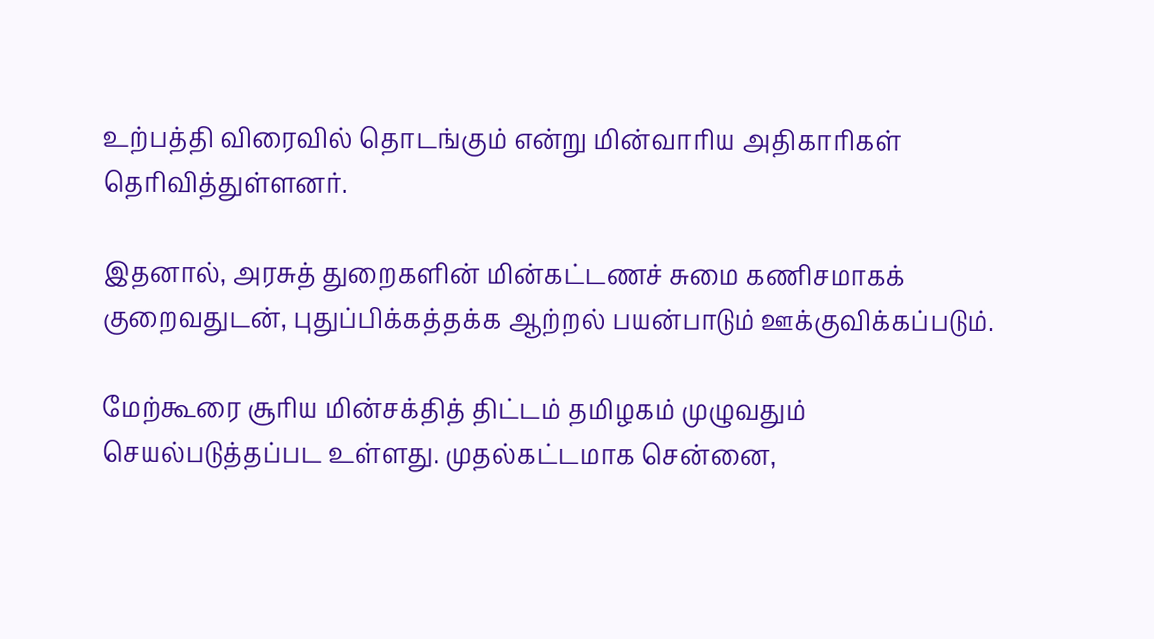உற்பத்தி விரைவில் தொடங்கும் என்று மின்வாரிய அதிகாரிகள் தெரிவித்துள்ளனர்.

இதனால், அரசுத் துறைகளின் மின்கட்டணச் சுமை கணிசமாகக் குறைவதுடன், புதுப்பிக்கத்தக்க ஆற்றல் பயன்பாடும் ஊக்குவிக்கப்படும்.

மேற்கூரை சூரிய மின்சக்தித் திட்டம் தமிழகம் முழுவதும் செயல்படுத்தப்பட உள்ளது. முதல்கட்டமாக சென்னை,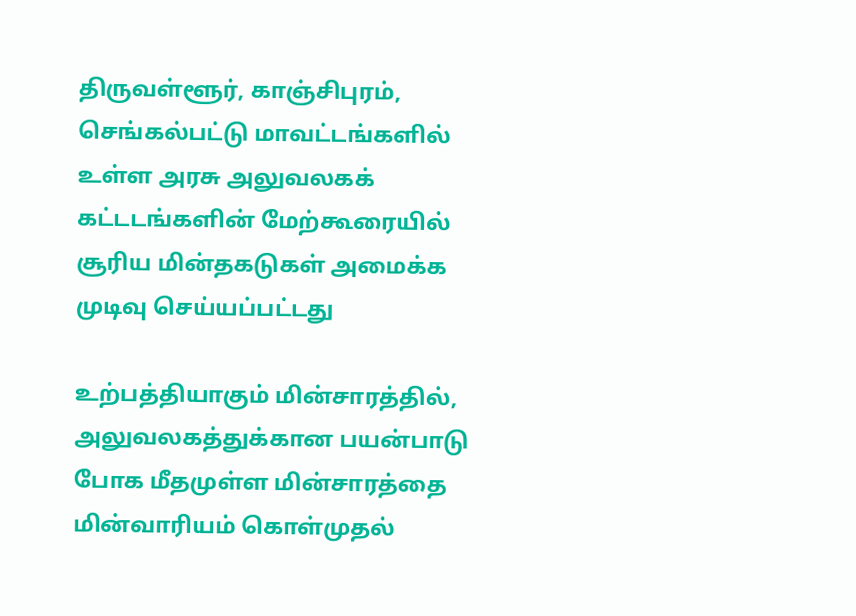திருவள்ளூர், காஞ்சிபுரம், செங்கல்பட்டு மாவட்டங்களில் உள்ள அரசு அலுவலகக் கட்டடங்களின் மேற்கூரையில் சூரிய மின்தகடுகள் அமைக்க முடிவு செய்யப்பட்டது

உற்பத்தியாகும் மின்சாரத்தில், அலுவலகத்துக்கான பயன்பாடு போக மீதமுள்ள மின்சாரத்தை மின்வாரியம் கொள்முதல்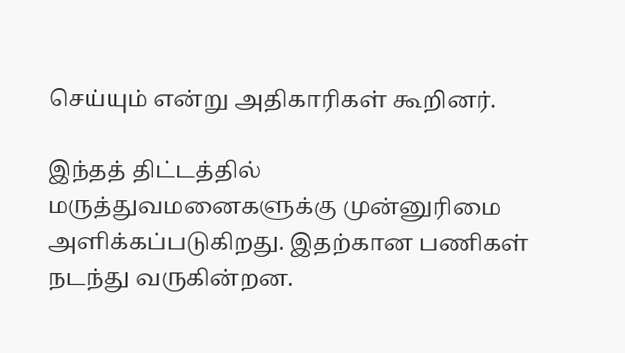செய்யும் என்று அதிகாரிகள் கூறினர்.

இந்தத் திட்டத்தில் மருத்துவமனைகளுக்கு முன்னுரிமை அளிக்கப்படுகிறது. இதற்கான பணிகள் நடந்து வருகின்றன.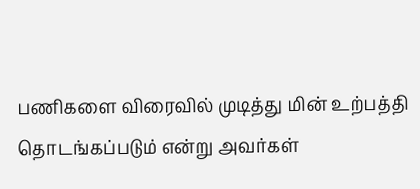பணிகளை விரைவில் முடித்து மின் உற்பத்தி தொடங்கப்படும் என்று அவர்கள்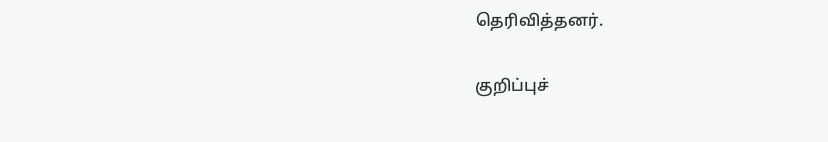தெரிவித்தனர்.

குறிப்புச்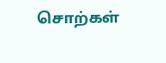சொற்கள்